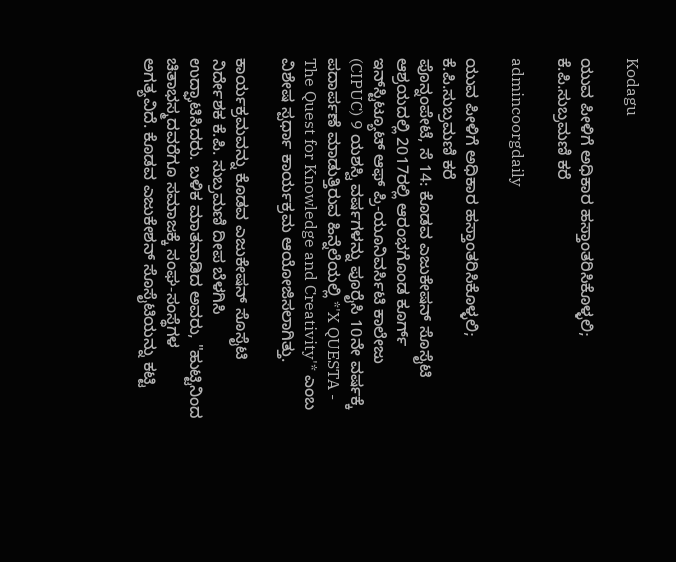Kodagu

ಯುವ ಪೀಳಿಗೆ ಅಧಿಕಾರ ಹಸ್ತಾಂತರಿಸಿಕೊಳ್ಳಲಿ; ಕೆ.ಪಿ.ಸುಬ್ರಮಣಿ ಕರೆ

admincoorgdaily

ಯುವ ಪೀಳಿಗೆ ಅಧಿಕಾರ ಹಸ್ತಾಂತರಿಸಿಕೊಳ್ಳಲಿ; ಕೆ.ಪಿ.ಸುಬ್ರಮಣಿ ಕರೆ
ಪೊನ್ನಂಪೇಟೆ, ಸೆ 14: ಕೊಡವ ಎಜುಕೇಷನ್ ಸೊಸೈಟಿ ಆಶ್ರಯದಲ್ಲಿ 2017ರಲ್ಲಿ ಆರಂಭಗೊಂಡ ಕೂರ್ಗ್ ಇನ್‌ಸ್ಟಿಟ್ಯೂಟ್ ಆಫ್ ಪ್ರಿ-ಯೂನಿವರ್ಸಿಟಿ ಕಾಲೇಜು (CIPUC) 9 ಯಶಸ್ವಿ ವರ್ಷಗಳನ್ನು ಪೂರೈಸಿ 10ನೇ ವರ್ಷಕ್ಕೆ ಪದಾರ್ಪಣೆ ಮಾಡುತ್ತಿರುವ ಹಿನ್ನೆಲೆಯಲ್ಲಿ *'X QUESTA - The Quest for Knowledge and Creativity'* ಎಂಬ ವಿಶೇಷ ಸ್ಪರ್ಧಾ ಕಾರ್ಯಕ್ರಮ ಆಯೋಜಿಸಲಾಗಿತ್ತು.

ಕಾರ್ಯಕ್ರಮವನ್ನು ಕೊಡವ ಎಜುಕೇಷನ್ ಸೊಸೈಟಿ ನಿರ್ದೇಶಕ ಕೆ.ಪಿ. ಸುಬ್ರಮಣಿ ದೀಪ ಬೆಳಗಿಸಿ ಉದ್ಘಾಟಿಸಿದರು. ಬಳಿಕ ಮಾತನಾಡಿದ ಅವರು, "ಹುಟ್ಟಿನಿಂದ ಚಿತಾಭಸ್ಮದವರೆಗೂ ಸಮಾಜಕ್ಕೆ ಸಂಘ-ಸಂಸ್ಥೆಗಳ ಅಗತ್ಯವಿದೆ. ಕೊಡವ ಎಜುಕೇಶನ್ ಸೊಸೈಟಿಯನ್ನು ಕಟ್ಟಿ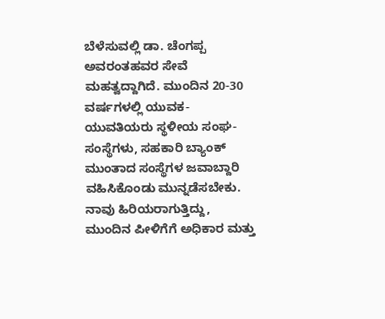ಬೆಳೆಸುವಲ್ಲಿ ಡಾ. ಚೆಂಗಪ್ಪ ಅವರಂತಹವರ ಸೇವೆ ಮಹತ್ವದ್ದಾಗಿದೆ. ಮುಂದಿನ 20-30 ವರ್ಷಗಳಲ್ಲಿ ಯುವಕ-ಯುವತಿಯರು ಸ್ಥಳೀಯ ಸಂಘ-ಸಂಸ್ಥೆಗಳು, ಸಹಕಾರಿ ಬ್ಯಾಂಕ್ ಮುಂತಾದ ಸಂಸ್ಥೆಗಳ ಜವಾಬ್ದಾರಿ ವಹಿಸಿಕೊಂಡು ಮುನ್ನಡೆಸಬೇಕು. ನಾವು ಹಿರಿಯರಾಗುತ್ತಿದ್ದು, ಮುಂದಿನ ಪೀಳಿಗೆಗೆ ಅಧಿಕಾರ ಮತ್ತು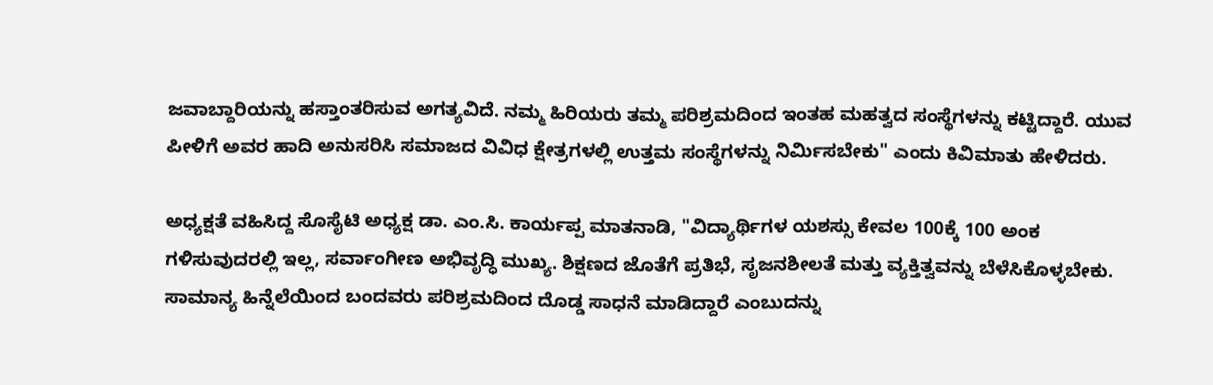ಜವಾಬ್ದಾರಿಯನ್ನು ಹಸ್ತಾಂತರಿಸುವ ಅಗತ್ಯವಿದೆ. ನಮ್ಮ ಹಿರಿಯರು ತಮ್ಮ ಪರಿಶ್ರಮದಿಂದ ಇಂತಹ ಮಹತ್ವದ ಸಂಸ್ಥೆಗಳನ್ನು ಕಟ್ಟಿದ್ದಾರೆ. ಯುವ ಪೀಳಿಗೆ ಅವರ ಹಾದಿ ಅನುಸರಿಸಿ ಸಮಾಜದ ವಿವಿಧ ಕ್ಷೇತ್ರಗಳಲ್ಲಿ ಉತ್ತಮ ಸಂಸ್ಥೆಗಳನ್ನು ನಿರ್ಮಿಸಬೇಕು" ಎಂದು ಕಿವಿಮಾತು ಹೇಳಿದರು.

ಅಧ್ಯಕ್ಷತೆ ವಹಿಸಿದ್ದ ಸೊಸೈಟಿ ಅಧ್ಯಕ್ಷ ಡಾ. ಎಂ.ಸಿ. ಕಾರ್ಯಪ್ಪ ಮಾತನಾಡಿ, "ವಿದ್ಯಾರ್ಥಿಗಳ ಯಶಸ್ಸು ಕೇವಲ 100ಕ್ಕೆ 100 ಅಂಕ ಗಳಿಸುವುದರಲ್ಲಿ ಇಲ್ಲ, ಸರ್ವಾಂಗೀಣ ಅಭಿವೃದ್ಧಿ ಮುಖ್ಯ. ಶಿಕ್ಷಣದ ಜೊತೆಗೆ ಪ್ರತಿಭೆ, ಸೃಜನಶೀಲತೆ ಮತ್ತು ವ್ಯಕ್ತಿತ್ವವನ್ನು ಬೆಳೆಸಿಕೊಳ್ಳಬೇಕು. ಸಾಮಾನ್ಯ ಹಿನ್ನೆಲೆಯಿಂದ ಬಂದವರು ಪರಿಶ್ರಮದಿಂದ ದೊಡ್ಡ ಸಾಧನೆ ಮಾಡಿದ್ದಾರೆ ಎಂಬುದನ್ನು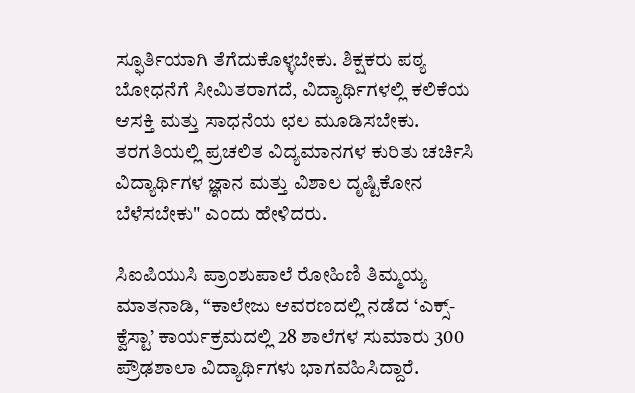ಸ್ಫೂರ್ತಿಯಾಗಿ ತೆಗೆದುಕೊಳ್ಳಬೇಕು. ಶಿಕ್ಷಕರು ಪಠ್ಯ ಬೋಧನೆಗೆ ಸೀಮಿತರಾಗದೆ, ವಿದ್ಯಾರ್ಥಿಗಳಲ್ಲಿ ಕಲಿಕೆಯ ಆಸಕ್ತಿ ಮತ್ತು ಸಾಧನೆಯ ಛಲ ಮೂಡಿಸಬೇಕು. ತರಗತಿಯಲ್ಲಿ ಪ್ರಚಲಿತ ವಿದ್ಯಮಾನಗಳ ಕುರಿತು ಚರ್ಚಿಸಿ ವಿದ್ಯಾರ್ಥಿಗಳ ಜ್ಞಾನ ಮತ್ತು ವಿಶಾಲ ದೃಷ್ಟಿಕೋನ ಬೆಳೆಸಬೇಕು" ಎಂದು ಹೇಳಿದರು.

ಸಿಐಪಿಯುಸಿ ಪ್ರಾಂಶುಪಾಲೆ ರೋಹಿಣಿ ತಿಮ್ಮಯ್ಯ ಮಾತನಾಡಿ, “ಕಾಲೇಜು ಆವರಣದಲ್ಲಿ ನಡೆದ ‘ಎಕ್ಸ್-ಕ್ವೆಸ್ಟಾ’ ಕಾರ್ಯಕ್ರಮದಲ್ಲಿ 28 ಶಾಲೆಗಳ ಸುಮಾರು 300 ಪ್ರೌಢಶಾಲಾ ವಿದ್ಯಾರ್ಥಿಗಳು ಭಾಗವಹಿಸಿದ್ದಾರೆ.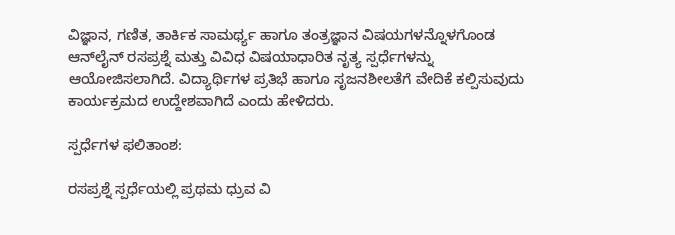ವಿಜ್ಞಾನ, ಗಣಿತ, ತಾರ್ಕಿಕ ಸಾಮರ್ಥ್ಯ ಹಾಗೂ ತಂತ್ರಜ್ಞಾನ ವಿಷಯಗಳನ್ನೊಳಗೊಂಡ ಆನ್‌ಲೈನ್ ರಸಪ್ರಶ್ನೆ ಮತ್ತು ವಿವಿಧ ವಿಷಯಾಧಾರಿತ ನೃತ್ಯ ಸ್ಪರ್ಧೆಗಳನ್ನು ಆಯೋಜಿಸಲಾಗಿದೆ. ವಿದ್ಯಾರ್ಥಿಗಳ ಪ್ರತಿಭೆ ಹಾಗೂ ಸೃಜನಶೀಲತೆಗೆ ವೇದಿಕೆ ಕಲ್ಪಿಸುವುದು ಕಾರ್ಯಕ್ರಮದ ಉದ್ದೇಶವಾಗಿದೆ ಎಂದು ಹೇಳಿದರು.

ಸ್ಪರ್ಧೆಗಳ ಫಲಿತಾಂಶ:

ರಸಪ್ರಶ್ನೆ ಸ್ಪರ್ಧೆಯಲ್ಲಿ ಪ್ರಥಮ ಧ್ರುವ ವಿ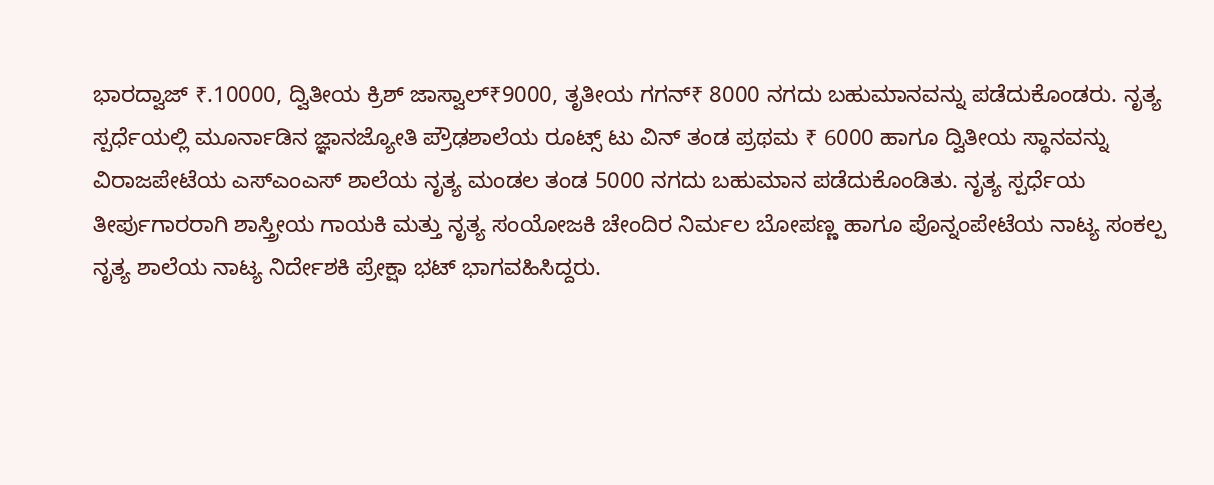ಭಾರದ್ವಾಜ್ ₹.10000, ದ್ವಿತೀಯ ಕ್ರಿಶ್ ಜಾಸ್ವಾಲ್₹9000, ತೃತೀಯ ಗಗನ್₹ 8000 ನಗದು ಬಹುಮಾನವನ್ನು ಪಡೆದುಕೊಂಡರು. ನೃತ್ಯ ಸ್ಪರ್ಧೆಯಲ್ಲಿ ಮೂರ್ನಾಡಿನ ಜ್ಞಾನಜ್ಯೋತಿ ಪ್ರೌಢಶಾಲೆಯ ರೂಟ್ಸ್ ಟು ವಿನ್ ತಂಡ ಪ್ರಥಮ ₹ 6000 ಹಾಗೂ ದ್ವಿತೀಯ ಸ್ಥಾನವನ್ನು ವಿರಾಜಪೇಟೆಯ ಎಸ್ಎಂಎಸ್ ಶಾಲೆಯ ನೃತ್ಯ ಮಂಡಲ ತಂಡ 5000 ನಗದು ಬಹುಮಾನ ಪಡೆದುಕೊಂಡಿತು. ನೃತ್ಯ ಸ್ಪರ್ಧೆಯ ತೀರ್ಪುಗಾರರಾಗಿ ಶಾಸ್ತ್ರೀಯ ಗಾಯಕಿ ಮತ್ತು ನೃತ್ಯ ಸಂಯೋಜಕಿ ಚೇಂದಿರ ನಿರ್ಮಲ ಬೋಪಣ್ಣ ಹಾಗೂ ಪೊನ್ನಂಪೇಟೆಯ ನಾಟ್ಯ ಸಂಕಲ್ಪ ನೃತ್ಯ ಶಾಲೆಯ ನಾಟ್ಯ ನಿರ್ದೇಶಕಿ ಪ್ರೇಕ್ಷಾ ಭಟ್ ಭಾಗವಹಿಸಿದ್ದರು.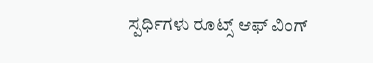ಸ್ಪರ್ಧಿಗಳು ರೂಟ್ಸ್ ಆಫ್ ವಿಂಗ್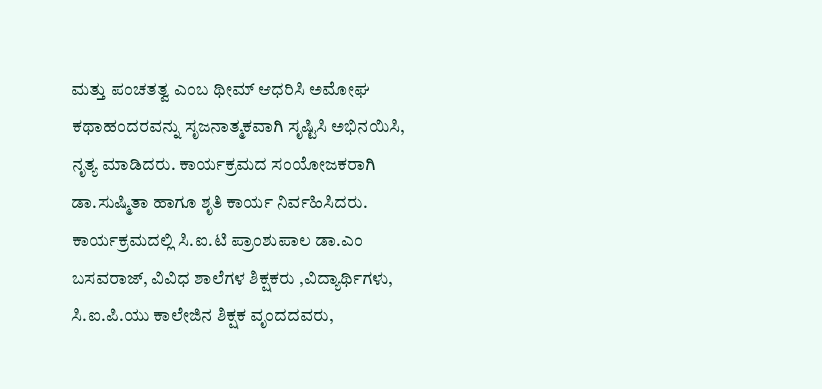ಮತ್ತು ಪಂಚತತ್ವ ಎಂಬ ಥೀಮ್ ಆಧರಿಸಿ ಅಮೋಘ ಕಥಾಹಂದರವನ್ನು ಸೃಜನಾತ್ಮಕವಾಗಿ ಸೃಷ್ಟಿಸಿ ಅಭಿನಯಿಸಿ, ನೃತ್ಯ ಮಾಡಿದರು. ಕಾರ್ಯಕ್ರಮದ ಸಂಯೋಜಕರಾಗಿ ಡಾ.ಸುಷ್ಮಿತಾ ಹಾಗೂ ಶೃತಿ ಕಾರ್ಯ ನಿರ್ವಹಿಸಿದರು.
ಕಾರ್ಯಕ್ರಮದಲ್ಲಿ ಸಿ.ಐ.ಟಿ ಪ್ರಾಂಶುಪಾಲ ಡಾ.ಎಂ ಬಸವರಾಜ್, ವಿವಿಧ ಶಾಲೆಗಳ ಶಿಕ್ಷಕರು ,ವಿದ್ಯಾರ್ಥಿಗಳು, ಸಿ.ಐ.ಪಿ.ಯು ಕಾಲೇಜಿನ ಶಿಕ್ಷಕ ವೃಂದದವರು,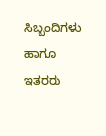ಸಿಬ್ಬಂದಿಗಳು ಹಾಗೂ ಇತರರು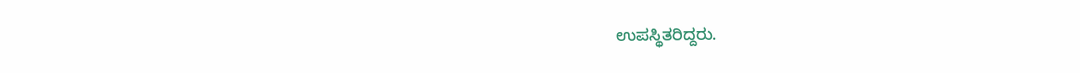ಉಪಸ್ಥಿತರಿದ್ದರು.